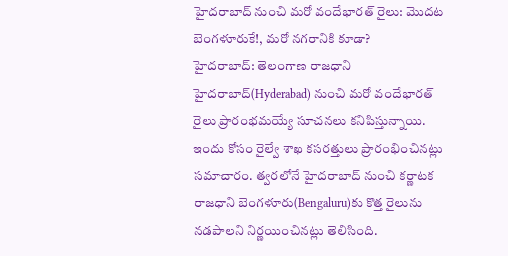హైదరాబాద్ నుంచి మరో వందేభారత్ రైలు: మొదట బెంగళూరుకే!, మరో నగరానికి కూడా?
హైదరాబాద్: తెలంగాణ రాజధాని హైదరాబాద్(Hyderabad) నుంచి మరో వందేభారత్ రైలు ప్రారంభమయ్యే సూచనలు కనిపిస్తున్నాయి. ఇందు కోసం రైల్వే శాఖ కసరత్తులు ప్రారంభించినట్లు సమాచారం. త్వరలోనే హైదరాబాద్ నుంచి కర్ణాటక రాజధాని బెంగళూరు(Bengaluru)కు కొత్త రైలును నడపాలని నిర్ణయించినట్లు తెలిసింది.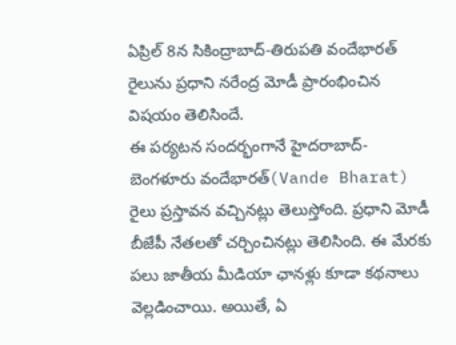ఏప్రిల్ 8న సికింద్రాబాద్-తిరుపతి వందేభారత్ రైలును ప్రధాని నరేంద్ర మోడీ ప్రారంభించిన విషయం తెలిసిందే.
ఈ పర్యటన సందర్భంగానే హైదరాబాద్-బెంగళూరు వందేభారత్(Vande Bharat) రైలు ప్రస్తావన వచ్చినట్లు తెలుస్తోంది. ప్రధాని మోడీ బీజేపీ నేతలతో చర్చించినట్లు తెలిసింది. ఈ మేరకు పలు జాతీయ మీడియా ఛానళ్లు కూడా కథనాలు వెల్లడించాయి. అయితే, ఏ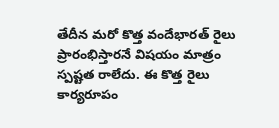తేదీన మరో కొత్త వందేభారత్ రైలు ప్రారంభిస్తారనే విషయం మాత్రం స్పష్టత రాలేదు. ఈ కొత్త రైలు కార్యరూపం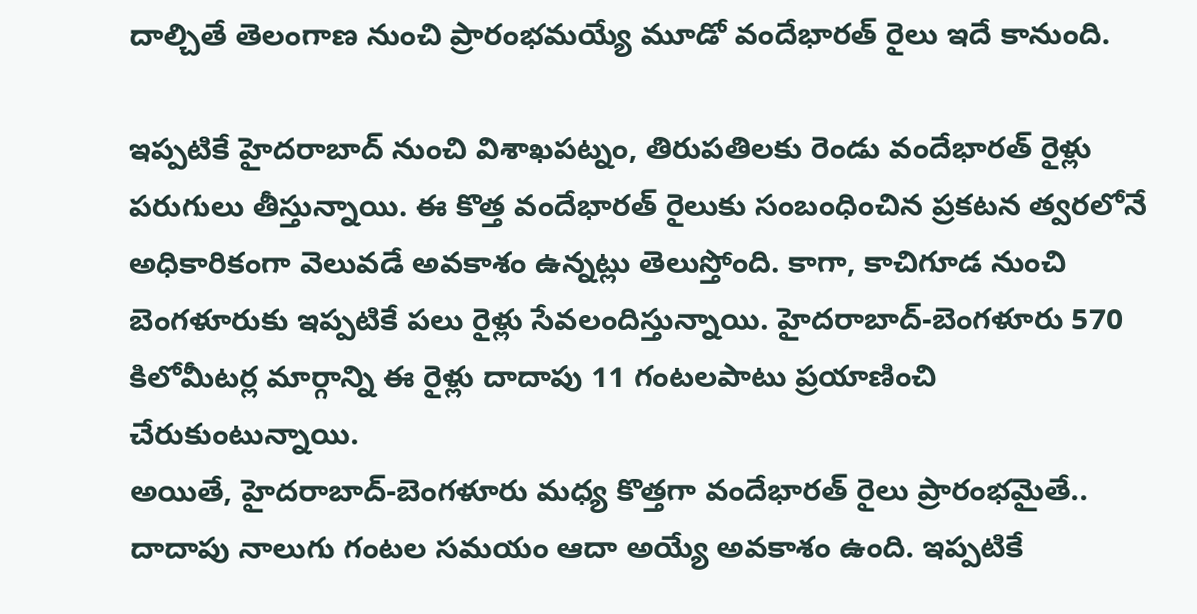దాల్చితే తెలంగాణ నుంచి ప్రారంభమయ్యే మూడో వందేభారత్ రైలు ఇదే కానుంది.

ఇప్పటికే హైదరాబాద్ నుంచి విశాఖపట్నం, తిరుపతిలకు రెండు వందేభారత్ రైళ్లు పరుగులు తీస్తున్నాయి. ఈ కొత్త వందేభారత్ రైలుకు సంబంధించిన ప్రకటన త్వరలోనే అధికారికంగా వెలువడే అవకాశం ఉన్నట్లు తెలుస్తోంది. కాగా, కాచిగూడ నుంచి బెంగళూరుకు ఇప్పటికే పలు రైళ్లు సేవలందిస్తున్నాయి. హైదరాబాద్-బెంగళూరు 570 కిలోమీటర్ల మార్గాన్ని ఈ రైళ్లు దాదాపు 11 గంటలపాటు ప్రయాణించి చేరుకుంటున్నాయి.
అయితే, హైదరాబాద్-బెంగళూరు మధ్య కొత్తగా వందేభారత్ రైలు ప్రారంభమైతే.. దాదాపు నాలుగు గంటల సమయం ఆదా అయ్యే అవకాశం ఉంది. ఇప్పటికే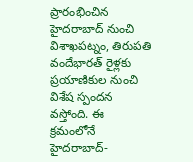ప్రారంభించిన హైదరాబాద్ నుంచి విశాఖపట్నం, తిరుపతి వందేభారత్ రైళ్లకు ప్రయాణికుల నుంచి విశేష స్పందన వస్తోంది. ఈ క్రమంలోనే హైదరాబాద్-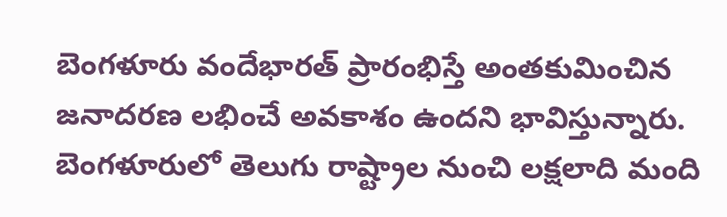బెంగళూరు వందేభారత్ ప్రారంభిస్తే అంతకుమించిన జనాదరణ లభించే అవకాశం ఉందని భావిస్తున్నారు.
బెంగళూరులో తెలుగు రాష్ట్రాల నుంచి లక్షలాది మంది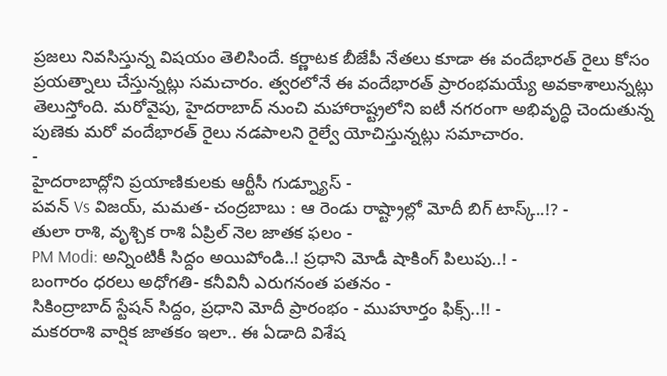ప్రజలు నివసిస్తున్న విషయం తెలిసిందే. కర్ణాటక బీజేపీ నేతలు కూడా ఈ వందేభారత్ రైలు కోసం ప్రయత్నాలు చేస్తున్నట్లు సమచారం. త్వరలోనే ఈ వందేభారత్ ప్రారంభమయ్యే అవకాశాలున్నట్లు తెలుస్తోంది. మరోవైపు, హైదరాబాద్ నుంచి మహారాష్ట్రలోని ఐటీ నగరంగా అభివృద్ధి చెందుతున్న పుణెకు మరో వందేభారత్ రైలు నడపాలని రైల్వే యోచిస్తున్నట్లు సమాచారం.
-
హైదరాబాద్లోని ప్రయాణికులకు ఆర్టీసీ గుడ్న్యూస్ -
పవన్ Vs విజయ్, మమత- చంద్రబాబు : ఆ రెండు రాష్ట్రాల్లో మోదీ బిగ్ టాస్క్..!? -
తులా రాశి, వృశ్చిక రాశి ఏప్రిల్ నెల జాతక ఫలం -
PM Modi: అన్నింటికీ సిద్దం అయిపోండి..! ప్రధాని మోడీ షాకింగ్ పిలుపు..! -
బంగారం ధరలు అధోగతి- కనీవినీ ఎరుగనంత పతనం -
సికింద్రాబాద్ స్టేషన్ సిద్దం, ప్రధాని మోదీ ప్రారంభం - ముహూర్తం ఫిక్స్..!! -
మకరరాశి వార్షిక జాతకం ఇలా.. ఈ ఏడాది విశేష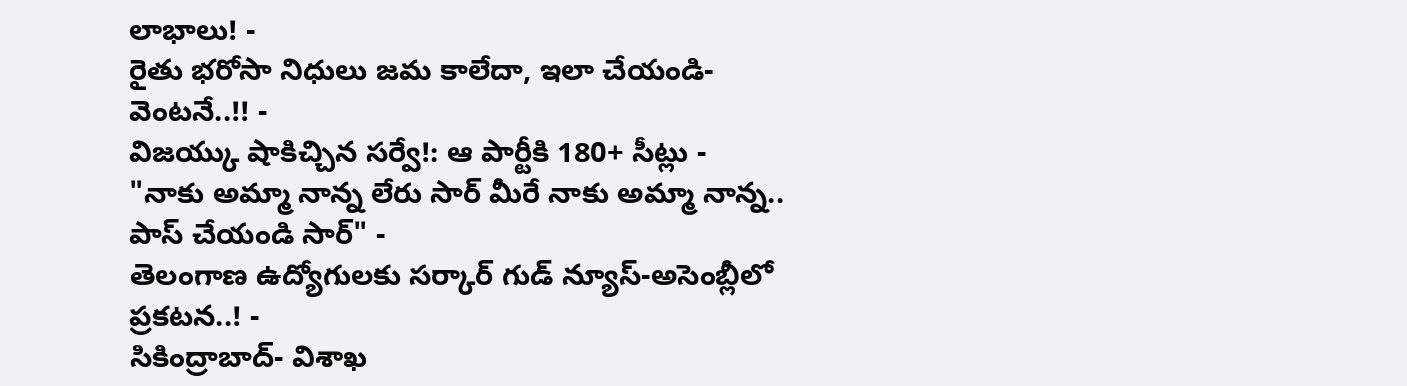లాభాలు! -
రైతు భరోసా నిధులు జమ కాలేదా, ఇలా చేయండి- వెంటనే..!! -
విజయ్కు షాకిచ్చిన సర్వే!: ఆ పార్టీకి 180+ సీట్లు -
"నాకు అమ్మా నాన్న లేరు సార్ మీరే నాకు అమ్మా నాన్న.. పాస్ చేయండి సార్" -
తెలంగాణ ఉద్యోగులకు సర్కార్ గుడ్ న్యూస్-అసెంబ్లీలో ప్రకటన..! -
సికింద్రాబాద్- విశాఖ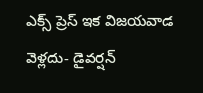ఎక్స్ ప్రెస్ ఇక విజయవాడ వెళ్లదు- డైవర్షన్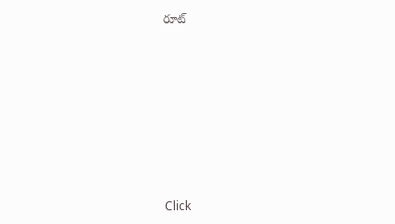రూట్












Click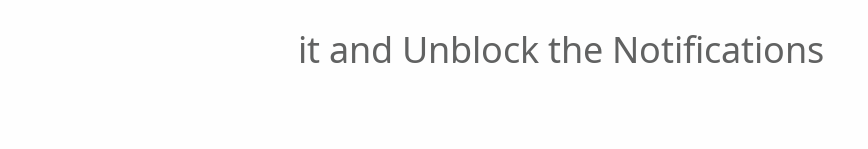it and Unblock the Notifications